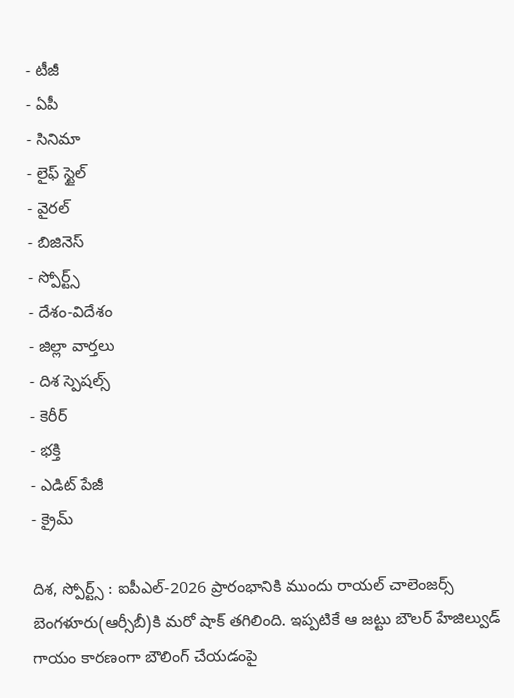- టీజీ
- ఏపీ
- సినిమా
- లైఫ్ స్టైల్
- వైరల్
- బిజినెస్
- స్పోర్ట్స్
- దేశం-విదేశం
- జిల్లా వార్తలు
- దిశ స్పెషల్స్
- కెరీర్
- భక్తి
- ఎడిట్ పేజీ
- క్రైమ్

దిశ, స్పోర్ట్స్ : ఐపీఎల్-2026 ప్రారంభానికి ముందు రాయల్ చాలెంజర్స్ బెంగళూరు(ఆర్సీబీ)కి మరో షాక్ తగిలింది. ఇప్పటికే ఆ జట్టు బౌలర్ హేజిల్వుడ్ గాయం కారణంగా బౌలింగ్ చేయడంపై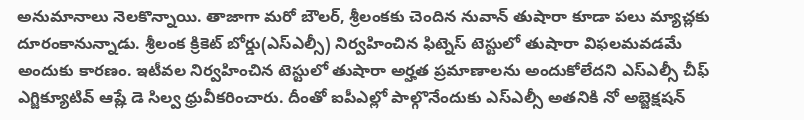అనుమానాలు నెలకొన్నాయి. తాజాగా మరో బౌలర్, శ్రీలంకకు చెందిన నువాన్ తుషారా కూడా పలు మ్యాచ్లకు దూరంకానున్నాడు. శ్రీలంక క్రికెట్ బోర్డు(ఎస్ఎల్సీ) నిర్వహించిన ఫిట్నెస్ టెస్టులో తుషారా విఫలమవడమే అందుకు కారణం. ఇటీవల నిర్వహించిన టెస్టులో తుషారా అర్హత ప్రమాణాలను అందుకోలేదని ఎస్ఎల్సీ చీఫ్ ఎగ్జిక్యూటివ్ ఆష్లే డె సిల్వ ధ్రువీకరించారు. దీంతో ఐపీఎల్లో పాల్గొనేందుకు ఎస్ఎల్సీ అతనికి నో అబ్జెక్షషన్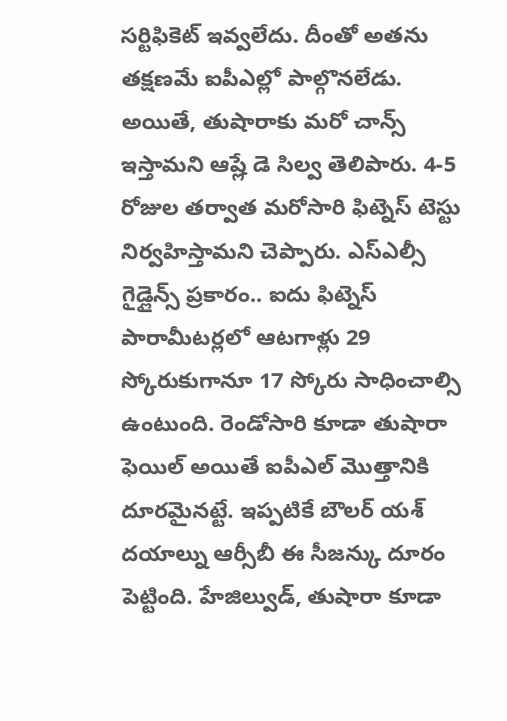సర్టిఫికెట్ ఇవ్వలేదు. దీంతో అతను తక్షణమే ఐపీఎల్లో పాల్గొనలేడు. అయితే, తుషారాకు మరో చాన్స్ ఇస్తామని ఆష్లే డె సిల్వ తెలిపారు. 4-5 రోజుల తర్వాత మరోసారి ఫిట్నెస్ టెస్టు నిర్వహిస్తామని చెప్పారు. ఎస్ఎల్సీ గైడ్లైన్స్ ప్రకారం.. ఐదు ఫిట్నెస్ పారామీటర్లలో ఆటగాళ్లు 29 స్కోరుకుగానూ 17 స్కోరు సాధించాల్సి ఉంటుంది. రెండోసారి కూడా తుషారా ఫెయిల్ అయితే ఐపీఎల్ మొత్తానికి దూరమైనట్టే. ఇప్పటికే బౌలర్ యశ్ దయాల్ను ఆర్సీబీ ఈ సీజన్కు దూరం పెట్టింది. హేజిల్వుడ్, తుషారా కూడా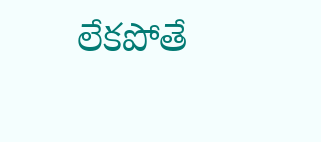లేకపోతే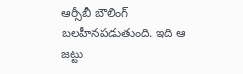ఆర్సీబీ బౌలింగ్ బలహీనపడుతుంది. ఇది ఆ జట్టు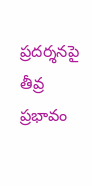ప్రదర్శనపై తీవ్ర ప్రభావం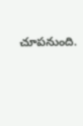చూపనుంది.